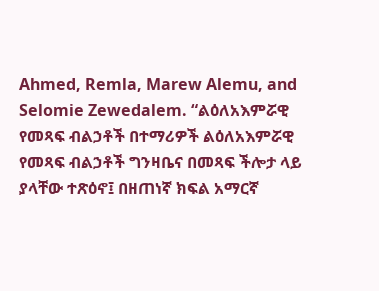Ahmed, Remla, Marew Alemu, and Selomie Zewedalem. “ልዕለአእምሯዊ የመጻፍ ብልኃቶች በተማሪዎች ልዕለአእምሯዊ የመጻፍ ብልኃቶች ግንዛቤና በመጻፍ ችሎታ ላይ ያላቸው ተጽዕኖ፤ በዘጠነኛ ክፍል አማርኛ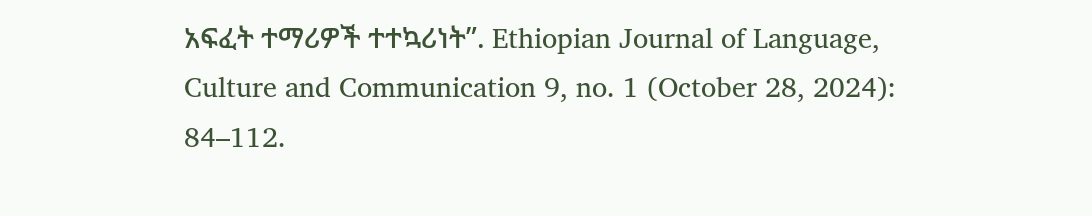አፍፈት ተማሪዎች ተተኳሪነት”. Ethiopian Journal of Language, Culture and Communication 9, no. 1 (October 28, 2024): 84–112.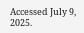Accessed July 9, 2025.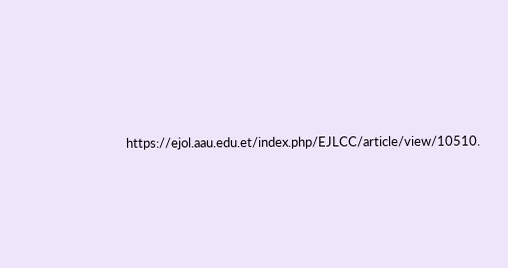https://ejol.aau.edu.et/index.php/EJLCC/article/view/10510.